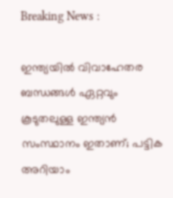Breaking News :

ഇന്ത്യയില്‍ വിവാഹേതര ബന്ധങ്ങള്‍ ഏറ്റവും കൂടുതലുള്ള ഇന്ത്യന്‍ സംസ്ഥാനം ഇതാണ്; പട്ടിക അറിയാം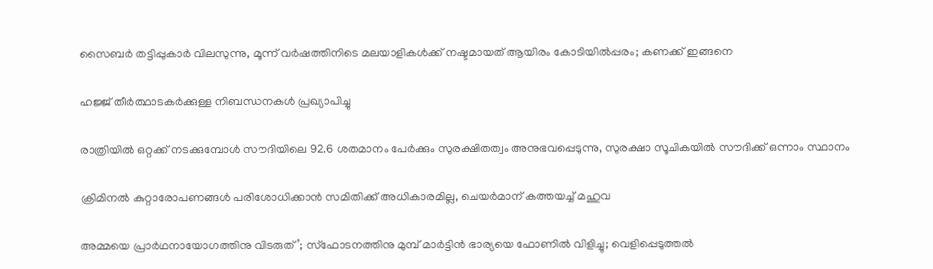സൈബര്‍ തട്ടിപ്പുകാര്‍ വിലസുന്നു, മൂന്ന് വര്‍ഷത്തിനിടെ മലയാളികള്‍ക്ക് നഷ്ടമായത് ആയിരം കോടിയില്‍പ്പരം; കണക്ക് ഇങ്ങനെ

ഹജ്ജ് തീർത്ഥാടകർക്കുള്ള നിബന്ധനകൾ പ്രഖ്യാപിച്ചു

രാത്രിയിൽ ഒറ്റക്ക് നടക്കുമ്പോൾ സൗദിയിലെ 92.6 ശതമാനം പേർക്കും സുരക്ഷിതത്വം അനുഭവപ്പെടുന്നു, സുരക്ഷാ സൂചികയിൽ സൗദിക്ക് ഒന്നാം സ്ഥാനം

ക്രിമിനല്‍ കുറ്റാരോപണങ്ങള്‍ പരിശോധിക്കാന്‍ സമിതിക്ക്‌ അധികാരമില്ല, ചെയര്‍മാന്‌ കത്തയച്ച് മഹുവ

അമ്മയെ പ്രാര്‍ഥനായോഗത്തിനു വിടരുത്’; സ്‌ഫോടനത്തിനു മുമ്പ് മാര്‍ട്ടിന്‍ ഭാര്യയെ ഫോണില്‍ വിളിച്ചു; വെളിപ്പെടുത്തല്‍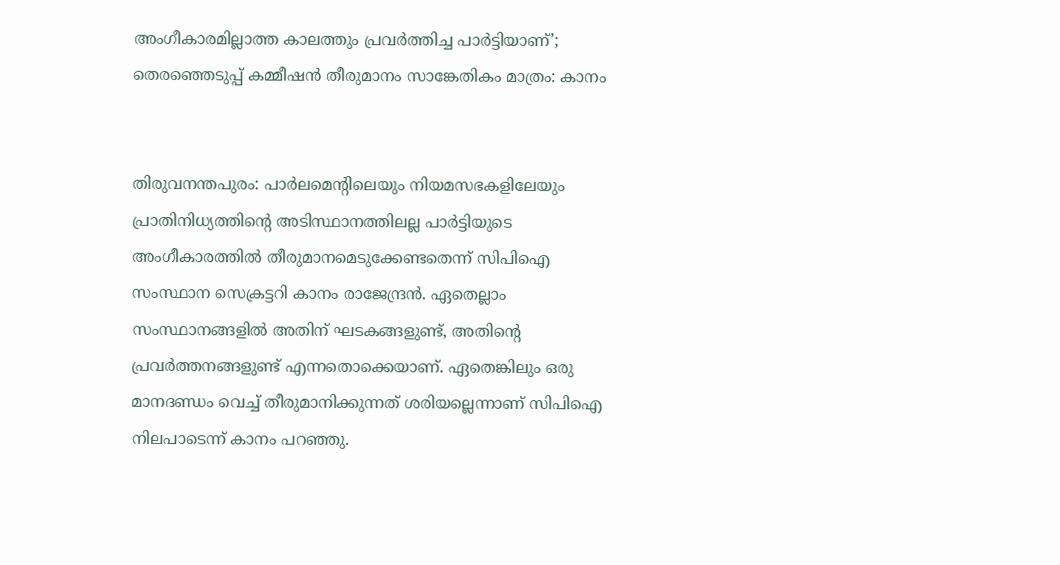അംഗീകാരമില്ലാത്ത കാലത്തും പ്രവര്‍ത്തിച്ച പാര്‍ട്ടിയാണ്’; തെരഞ്ഞെടുപ്പ് കമ്മീഷന്‍ തീരുമാനം സാങ്കേതികം മാത്രം: കാനം


തിരുവനന്തപുരം: പാര്‍ലമെന്റിലെയും നിയമസഭകളിലേയും പ്രാതിനിധ്യത്തിന്റെ അടിസ്ഥാനത്തിലല്ല പാര്‍ട്ടിയുടെ അംഗീകാരത്തില്‍ തീരുമാനമെടുക്കേണ്ടതെന്ന് സിപിഐ സംസ്ഥാന സെക്രട്ടറി കാനം രാജേന്ദ്രന്‍. ഏതെല്ലാം സംസ്ഥാനങ്ങളില്‍ അതിന് ഘടകങ്ങളുണ്ട്, അതിന്റെ പ്രവര്‍ത്തനങ്ങളുണ്ട് എന്നതൊക്കെയാണ്. ഏതെങ്കിലും ഒരു മാനദണ്ഡം വെച്ച് തീരുമാനിക്കുന്നത് ശരിയല്ലെന്നാണ് സിപിഐ നിലപാടെന്ന് കാനം പറഞ്ഞു.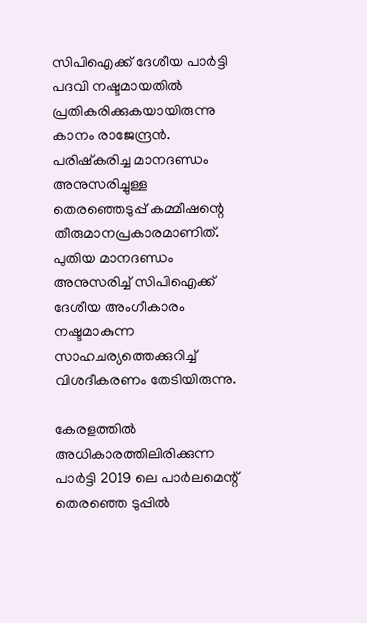സിപിഐക്ക് ദേശീയ പാര്‍ട്ടി പദവി നഷ്ടമായതില്‍ പ്രതികരിക്കുകയായിരുന്നു കാനം രാജേന്ദ്രന്‍. പരിഷ്‌കരിച്ച മാനദണ്ഡം അനുസരിച്ചുള്ള തെരഞ്ഞെടുപ്പ് കമ്മീഷന്റെ തീരുമാനപ്രകാരമാണിത്. പുതിയ മാനദണ്ഡം അനുസരിച്ച് സിപിഐക്ക് ദേശീയ അംഗീകാരം നഷ്ടമാകുന്ന സാഹചര്യത്തെക്കുറിച്ച് വിശദീകരണം തേടിയിരുന്നു.

കേരളത്തില്‍ അധികാരത്തിലിരിക്കുന്ന പാര്‍ട്ടി 2019 ലെ പാര്‍ലമെന്റ് തെരഞ്ഞെ ടുപ്പില്‍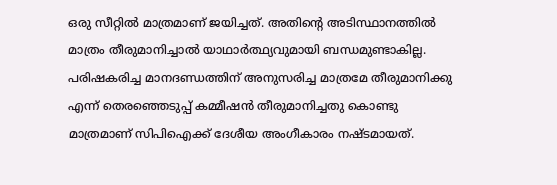ഒരു സീറ്റില്‍ മാത്രമാണ് ജയിച്ചത്. അതിന്റെ അടിസ്ഥാനത്തില്‍ മാത്രം തീരുമാനിച്ചാല്‍ യാഥാര്‍ത്ഥ്യവുമായി ബന്ധമുണ്ടാകില്ല. പരിഷകരിച്ച മാനദണ്ഡത്തിന് അനുസരിച്ച മാത്രമേ തീരുമാനിക്കു എന്ന് തെരഞ്ഞെടുപ്പ് കമ്മീഷന്‍ തീരുമാനിച്ചതു കൊണ്ടു മാത്രമാണ് സിപിഐക്ക് ദേശീയ അംഗീകാരം നഷ്ടമായത്.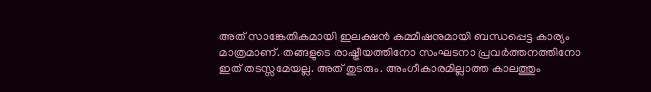അത് സാങ്കേതികമായി ഇലക്ഷന്‍ കമ്മീഷനുമായി ബന്ധപ്പെട്ട കാര്യം മാത്രമാണ്. തങ്ങളുടെ രാഷ്ട്രീയത്തിനോ സംഘടനാ പ്രവര്‍ത്തനത്തിനോ ഇത് തടസ്സമേയല്ല. അത് തുടരും. അംഗീകാരമില്ലാത്ത കാലത്തും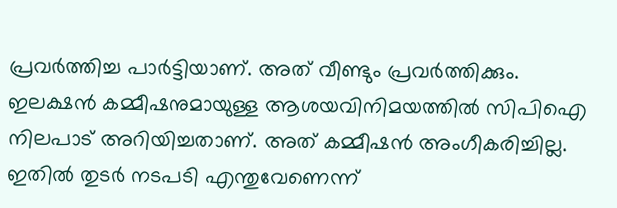പ്രവര്‍ത്തിച്ച പാര്‍ട്ടിയാണ്. അത് വീണ്ടും പ്രവര്‍ത്തിക്കും. ഇലക്ഷന്‍ കമ്മീഷനുമായുള്ള ആശയവിനിമയത്തില്‍ സിപിഐ നിലപാട് അറിയിച്ചതാണ്. അത് കമ്മീഷന്‍ അംഗീകരിച്ചില്ല. ഇതില്‍ തുടര്‍ നടപടി എന്തുവേണെന്ന്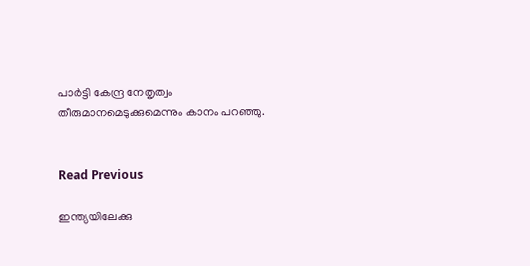പാര്‍ട്ടി കേന്ദ്ര നേതൃത്വം തീരുമാനമെടുക്കുമെന്നും കാനം പറഞ്ഞു.


Read Previous

ഇന്ത്യയിലേക്കു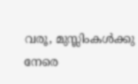വരൂ, മുസ്ലിംകള്‍ക്കു നേരെ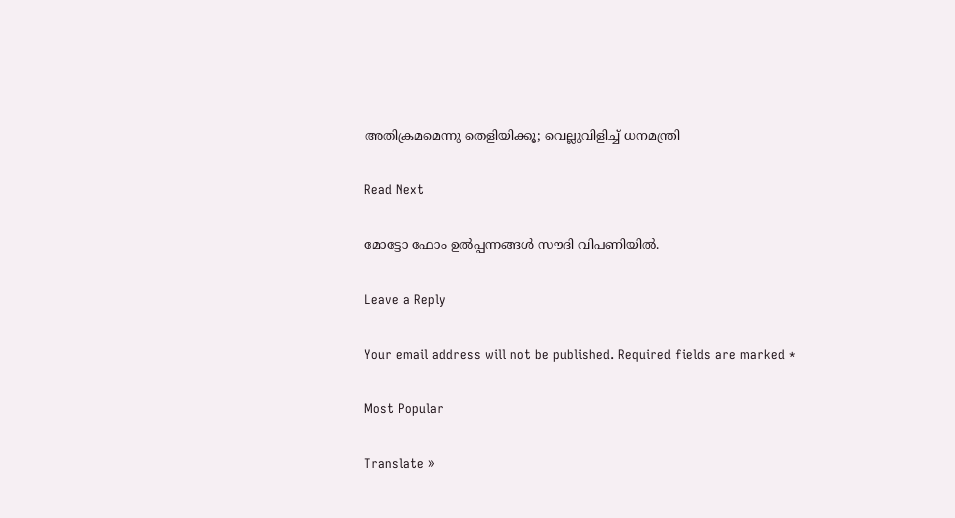അതിക്രമമെന്നു തെളിയിക്കൂ; വെല്ലുവിളിച്ച് ധനമന്ത്രി

Read Next

മോട്ടോ ഫോം ഉല്‍പ്പന്നങ്ങള്‍ സൗദി വിപണിയില്‍.

Leave a Reply

Your email address will not be published. Required fields are marked *

Most Popular

Translate »